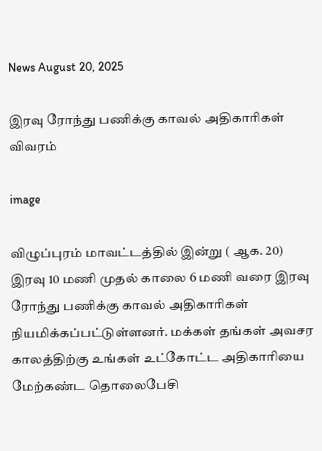News August 20, 2025

இரவு ரோந்து பணிக்கு காவல் அதிகாரிகள் விவரம்

image

விழுப்புரம் மாவட்டத்தில் இன்று ( ஆக. 20) இரவு 10 மணி முதல் காலை 6 மணி வரை இரவு ரோந்து பணிக்கு காவல் அதிகாரிகள் நியமிக்கப்பட்டுள்ளனர். மக்கள் தங்கள் அவசர காலத்திற்கு உங்கள் உட்கோட்ட அதிகாரியை மேற்கண்ட தொலைபேசி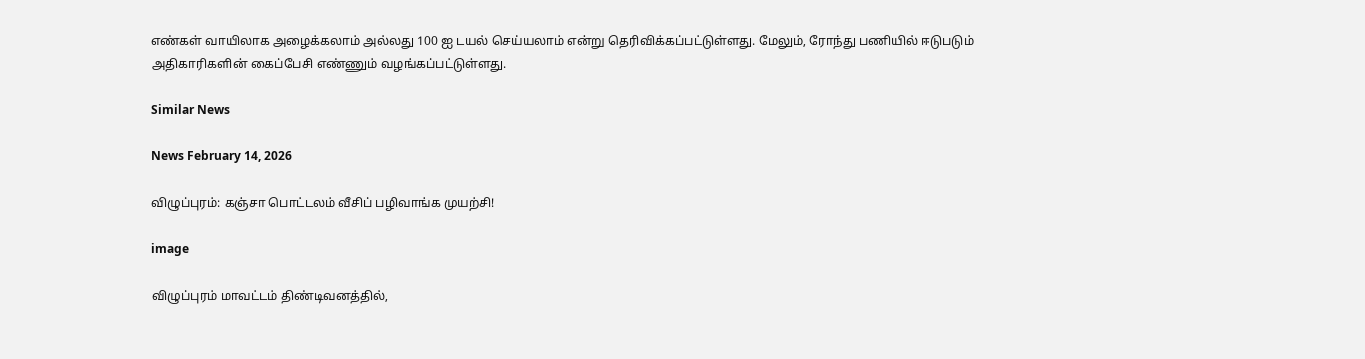எண்கள் வாயிலாக அழைக்கலாம் அல்லது 100 ஐ டயல் செய்யலாம் என்று தெரிவிக்கப்பட்டுள்ளது. மேலும், ரோந்து பணியில் ஈடுபடும் அதிகாரிகளின் கைப்பேசி எண்ணும் வழங்கப்பட்டுள்ளது.

Similar News

News February 14, 2026

விழுப்புரம்: கஞ்சா பொட்டலம் வீசிப் பழிவாங்க முயற்சி!

image

விழுப்புரம் மாவட்டம் திண்டிவனத்தில்,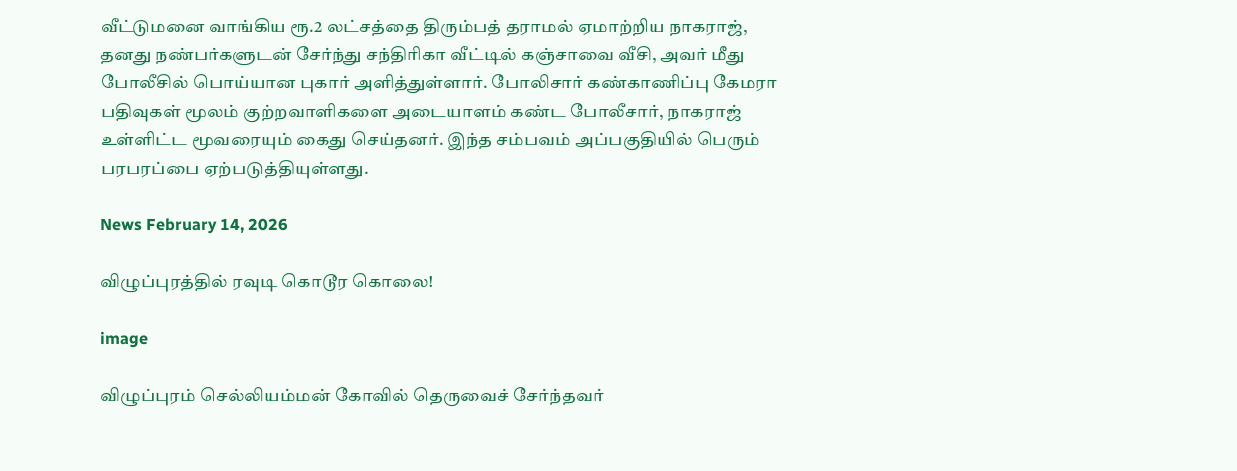வீட்டுமனை வாங்கிய ரூ.2 லட்சத்தை திரும்பத் தராமல் ஏமாற்றிய நாகராஜ், தனது நண்பர்களுடன் சேர்ந்து சந்திரிகா வீட்டில் கஞ்சாவை வீசி, அவர் மீது போலீசில் பொய்யான புகார் அளித்துள்ளார். போலிசார் கண்காணிப்பு கேமரா பதிவுகள் மூலம் குற்றவாளிகளை அடையாளம் கண்ட போலீசார், நாகராஜ் உள்ளிட்ட மூவரையும் கைது செய்தனர். இந்த சம்பவம் அப்பகுதியில் பெரும் பரபரப்பை ஏற்படுத்தியுள்ளது.

News February 14, 2026

விழுப்புரத்தில் ரவுடி கொடூர கொலை!

image

விழுப்புரம் செல்லியம்மன் கோவில் தெருவைச் சேர்ந்தவர்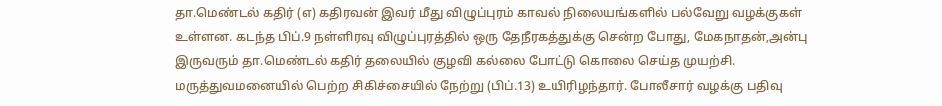தா.மெண்டல் கதிர் (எ) கதிரவன் இவர் மீது விழுப்புரம் காவல் நிலையங்களில் பல்வேறு வழக்குகள் உள்ளன. கடந்த பிப்.9 நள்ளிரவு விழுப்புரத்தில் ஒரு தேநீரகத்துக்கு சென்ற போது, மேகநாதன்,அன்பு இருவரும் தா.மெண்டல் கதிர் தலையில் குழவி கல்லை போட்டு கொலை செய்த முயற்சி. மருத்துவமனையில் பெற்ற சிகிச்சையில் நேற்று (பிப்.13) உயிரிழந்தார். போலீசார் வழக்கு பதிவு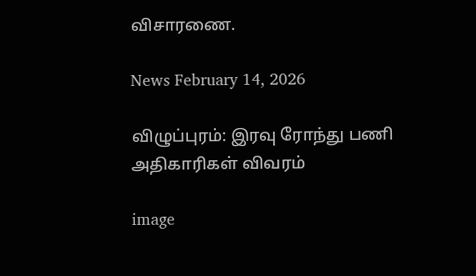விசாரணை.

News February 14, 2026

விழுப்புரம்: இரவு ரோந்து பணி அதிகாரிகள் விவரம்

image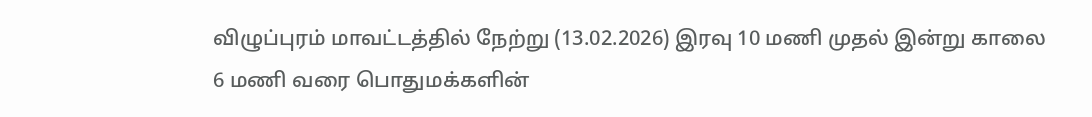விழுப்புரம் மாவட்டத்தில் நேற்று (13.02.2026) இரவு 10 மணி முதல் இன்று காலை 6 மணி வரை பொதுமக்களின்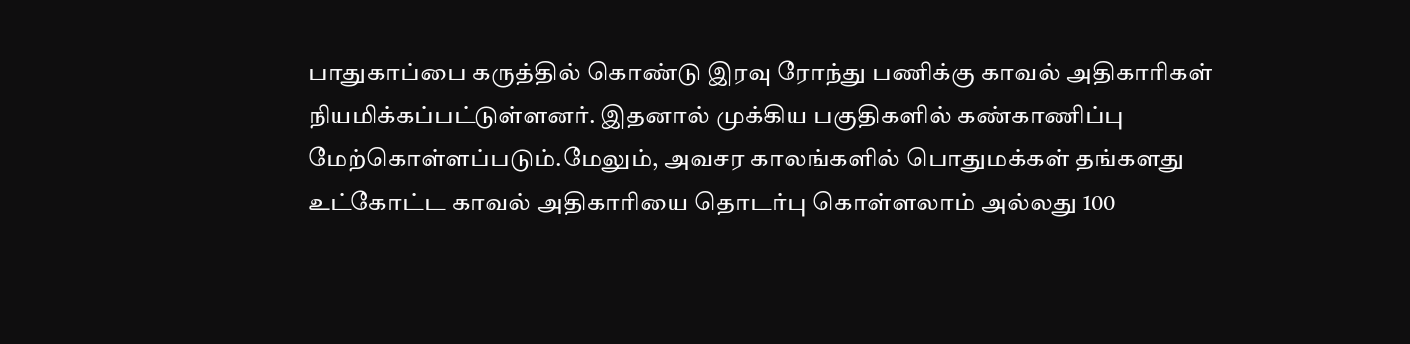பாதுகாப்பை கருத்தில் கொண்டு இரவு ரோந்து பணிக்கு காவல் அதிகாரிகள் நியமிக்கப்பட்டுள்ளனர். இதனால் முக்கிய பகுதிகளில் கண்காணிப்பு மேற்கொள்ளப்படும்.மேலும், அவசர காலங்களில் பொதுமக்கள் தங்களது உட்கோட்ட காவல் அதிகாரியை தொடர்பு கொள்ளலாம் அல்லது 100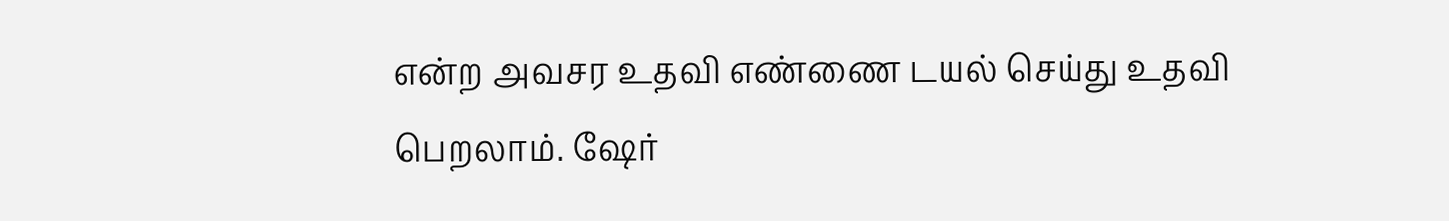என்ற அவசர உதவி எண்ணை டயல் செய்து உதவி பெறலாம். ஷேர்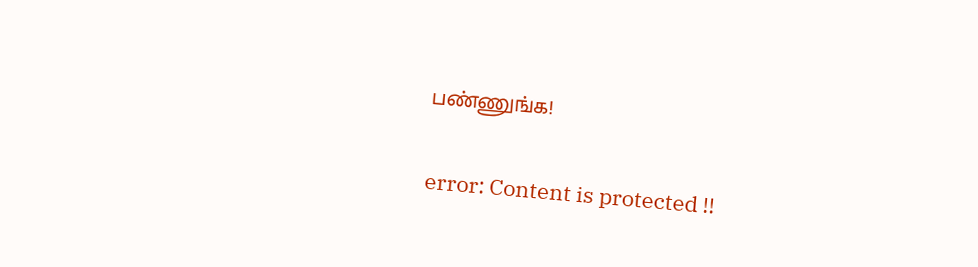பண்ணுங்க!

error: Content is protected !!